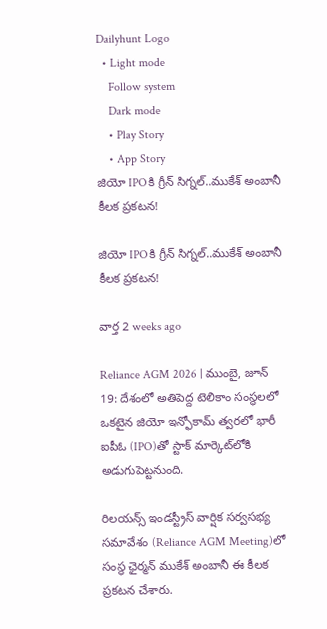Dailyhunt Logo
  • Light mode
    Follow system
    Dark mode
    • Play Story
    • App Story
జియో IPOకి గ్రీన్ సిగ్నల్..ముకేశ్ అంబానీ కీలక ప్రకటన!

జియో IPOకి గ్రీన్ సిగ్నల్..ముకేశ్ అంబానీ కీలక ప్రకటన!

వార్త 2 weeks ago

Reliance AGM 2026 | ముంబై, జూన్ 19: దేశంలో అతిపెద్ద టెలికాం సంస్థలలో ఒకటైన జియో ఇన్ఫోకామ్ త్వరలో భారీ ఐపీఓ (IPO)తో స్టాక్ మార్కెట్‌లోకి అడుగుపెట్టనుంది.

రిలయన్స్ ఇండస్ట్రీస్ వార్షిక సర్వసభ్య సమావేశం (Reliance AGM Meeting)లో సంస్థ ఛైర్మన్ ముకేశ్ అంబానీ ఈ కీలక ప్రకటన చేశారు.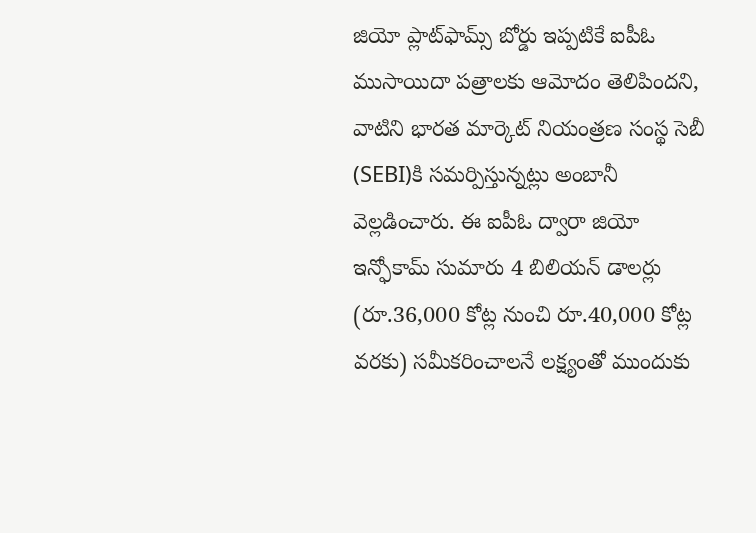జియో ప్లాట్‌ఫామ్స్ బోర్డు ఇప్పటికే ఐపీఓ ముసాయిదా పత్రాలకు ఆమోదం తెలిపిందని, వాటిని భారత మార్కెట్ నియంత్రణ సంస్థ సెబీ (SEBI)కి సమర్పిస్తున్నట్లు అంబానీ వెల్లడించారు. ఈ ఐపీఓ ద్వారా జియో ఇన్ఫోకామ్ సుమారు 4 బిలియన్ డాలర్లు (రూ.36,000 కోట్ల నుంచి రూ.40,000 కోట్ల వరకు) సమీకరించాలనే లక్ష్యంతో ముందుకు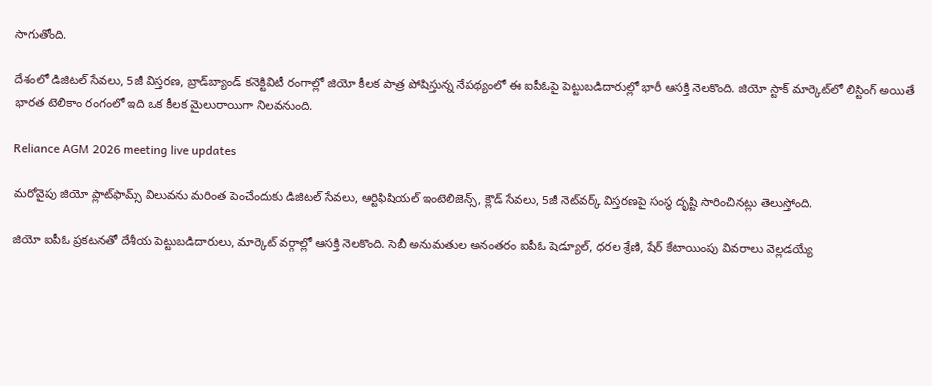సాగుతోంది.

దేశంలో డిజిటల్ సేవలు, 5జీ విస్తరణ, బ్రాడ్‌బ్యాండ్ కనెక్టివిటీ రంగాల్లో జియో కీలక పాత్ర పోషిస్తున్న నేపథ్యంలో ఈ ఐపీఓపై పెట్టుబడిదారుల్లో భారీ ఆసక్తి నెలకొంది. జియో స్టాక్ మార్కెట్‌లో లిస్టింగ్ అయితే భారత టెలికాం రంగంలో ఇది ఒక కీలక మైలురాయిగా నిలవనుంది.

Reliance AGM 2026 meeting live updates

మరోవైపు జియో ప్లాట్‌ఫామ్స్ విలువను మరింత పెంచేందుకు డిజిటల్ సేవలు, ఆర్టిఫిషియల్ ఇంటెలిజెన్స్, క్లౌడ్ సేవలు, 5జీ నెట్‌వర్క్ విస్తరణపై సంస్థ దృష్టి సారించినట్లు తెలుస్తోంది.

జియో ఐపీఓ ప్రకటనతో దేశీయ పెట్టుబడిదారులు, మార్కెట్ వర్గాల్లో ఆసక్తి నెలకొంది. సెబీ అనుమతుల అనంతరం ఐపీఓ షెడ్యూల్, ధరల శ్రేణి, షేర్ కేటాయింపు వివరాలు వెల్లడయ్యే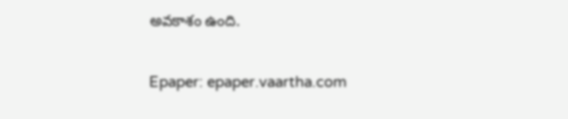అవకాశం ఉంది.

Epaper: epaper.vaartha.com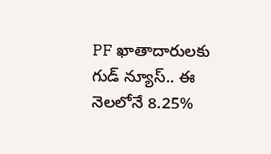PF ఖాతాదారులకు గుడ్ న్యూస్.. ఈ నెలలోనే 8.25%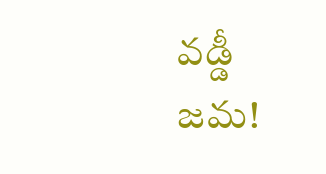వడ్డీ జమ!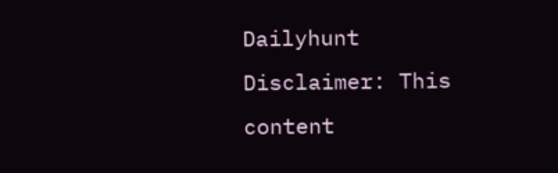Dailyhunt
Disclaimer: This content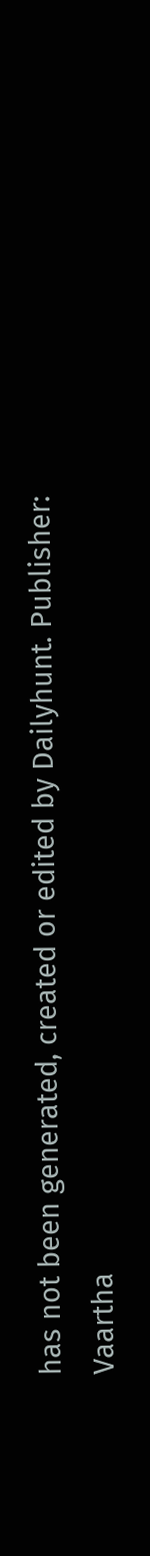has not been generated, created or edited by Dailyhunt. Publisher: Vaartha